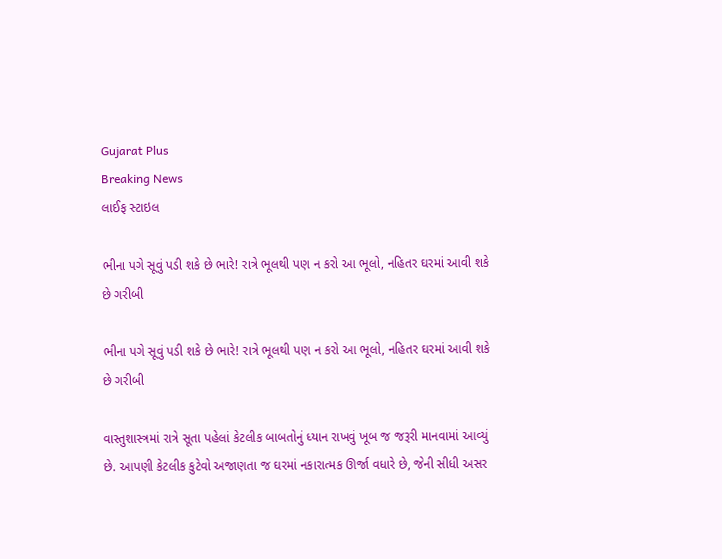Gujarat Plus
Breaking News
લાઈફ સ્ટાઇલ

ભીના પગે સૂવું પડી શકે છે ભારે! રાત્રે ભૂલથી પણ ન કરો આ ભૂલો, નહિતર ઘરમાં આવી શકે છે ગરીબી

ભીના પગે સૂવું પડી શકે છે ભારે! રાત્રે ભૂલથી પણ ન કરો આ ભૂલો, નહિતર ઘરમાં આવી શકે છે ગરીબી

વાસ્તુશાસ્ત્રમાં રાત્રે સૂતા પહેલાં કેટલીક બાબતોનું ધ્યાન રાખવું ખૂબ જ જરૂરી માનવામાં આવ્યું છે. આપણી કેટલીક કુટેવો અજાણતા જ ઘરમાં નકારાત્મક ઊર્જા વધારે છે, જેની સીધી અસર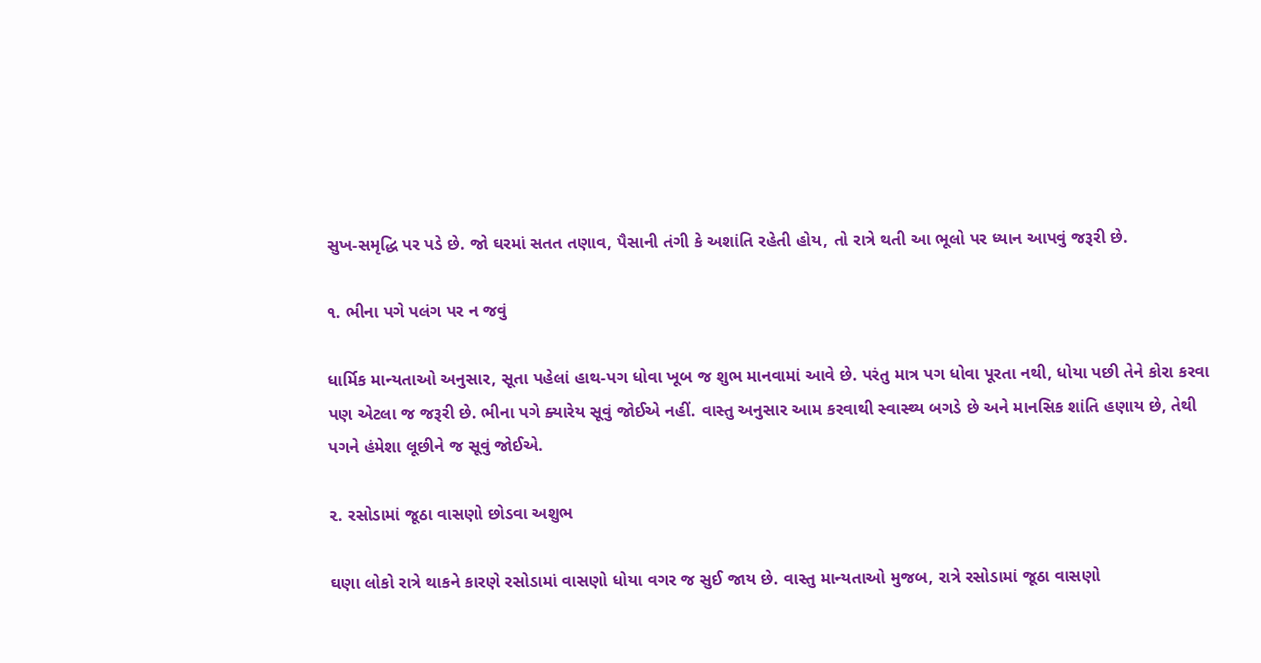સુખ-સમૃદ્ધિ પર પડે છે. જો ઘરમાં સતત તણાવ, પૈસાની તંગી કે અશાંતિ રહેતી હોય, તો રાત્રે થતી આ ભૂલો પર ધ્યાન આપવું જરૂરી છે.

૧. ભીના પગે પલંગ પર ન જવું

ધાર્મિક માન્યતાઓ અનુસાર, સૂતા પહેલાં હાથ-પગ ધોવા ખૂબ જ શુભ માનવામાં આવે છે. પરંતુ માત્ર પગ ધોવા પૂરતા નથી, ધોયા પછી તેને કોરા કરવા પણ એટલા જ જરૂરી છે. ભીના પગે ક્યારેય સૂવું જોઈએ નહીં. વાસ્તુ અનુસાર આમ કરવાથી સ્વાસ્થ્ય બગડે છે અને માનસિક શાંતિ હણાય છે, તેથી પગને હંમેશા લૂછીને જ સૂવું જોઈએ.

૨. રસોડામાં જૂઠા વાસણો છોડવા અશુભ

ઘણા લોકો રાત્રે થાકને કારણે રસોડામાં વાસણો ધોયા વગર જ સુઈ જાય છે. વાસ્તુ માન્યતાઓ મુજબ, રાત્રે રસોડામાં જૂઠા વાસણો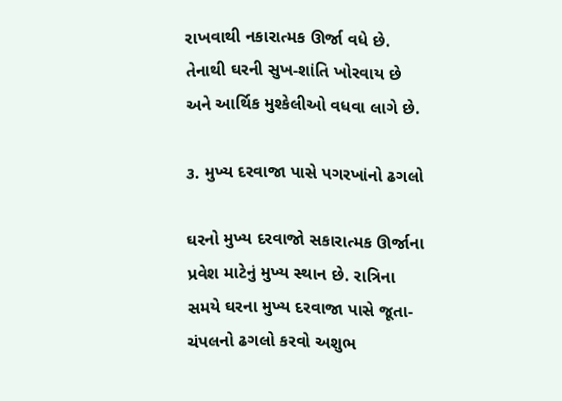રાખવાથી નકારાત્મક ઊર્જા વધે છે. તેનાથી ઘરની સુખ-શાંતિ ખોરવાય છે અને આર્થિક મુશ્કેલીઓ વધવા લાગે છે.

૩. મુખ્ય દરવાજા પાસે પગરખાંનો ઢગલો

ઘરનો મુખ્ય દરવાજો સકારાત્મક ઊર્જાના પ્રવેશ માટેનું મુખ્ય સ્થાન છે. રાત્રિના સમયે ઘરના મુખ્ય દરવાજા પાસે જૂતા-ચંપલનો ઢગલો કરવો અશુભ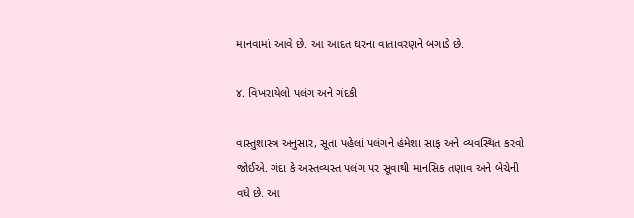માનવામાં આવે છે. આ આદત ઘરના વાતાવરણને બગાડે છે.

૪. વિખરાયેલો પલંગ અને ગંદકી

વાસ્તુશાસ્ત્ર અનુસાર, સૂતા પહેલાં પલંગને હંમેશા સાફ અને વ્યવસ્થિત કરવો જોઈએ. ગંદા કે અસ્તવ્યસ્ત પલંગ પર સૂવાથી માનસિક તણાવ અને બેચેની વધે છે. આ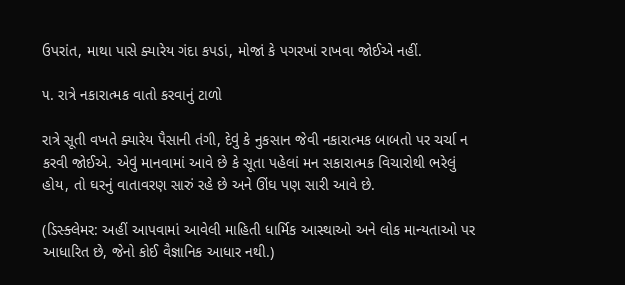ઉપરાંત, માથા પાસે ક્યારેય ગંદા કપડાં, મોજાં કે પગરખાં રાખવા જોઈએ નહીં.

૫. રાત્રે નકારાત્મક વાતો કરવાનું ટાળો

રાત્રે સૂતી વખતે ક્યારેય પૈસાની તંગી, દેવું કે નુકસાન જેવી નકારાત્મક બાબતો પર ચર્ચા ન કરવી જોઈએ. એવું માનવામાં આવે છે કે સૂતા પહેલાં મન સકારાત્મક વિચારોથી ભરેલું હોય, તો ઘરનું વાતાવરણ સારું રહે છે અને ઊંઘ પણ સારી આવે છે.

(ડિસ્ક્લેમર: અહીં આપવામાં આવેલી માહિતી ધાર્મિક આસ્થાઓ અને લોક માન્યતાઓ પર આધારિત છે, જેનો કોઈ વૈજ્ઞાનિક આધાર નથી.)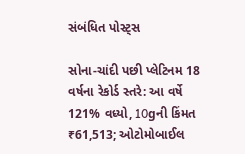સંબંધિત પોસ્ટ્સ

સોના-ચાંદી પછી પ્લેટિનમ 18 વર્ષના રેકોર્ડ સ્તરે: આ વર્ષે 121% વધ્યો, 10gની કિંમત ₹61,513; ઓટોમોબાઈલ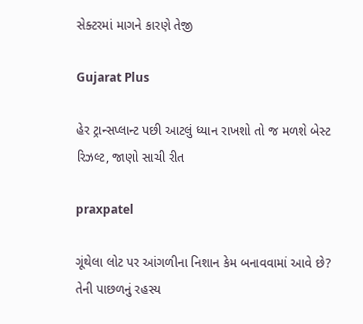સેક્ટરમાં માગને કારણે તેજી

Gujarat Plus

હેર ટ્રાન્સપ્લાન્ટ પછી આટલું ધ્યાન રાખશો તો જ મળશે બેસ્ટ રિઝલ્ટ, જાણો સાચી રીત

praxpatel

ગૂંથેલા લોટ પર આંગળીના નિશાન કેમ બનાવવામાં આવે છે? તેની પાછળનું રહસ્ય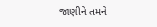જાણીને તમને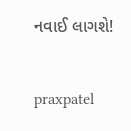નવાઈ લાગશે!

praxpatel